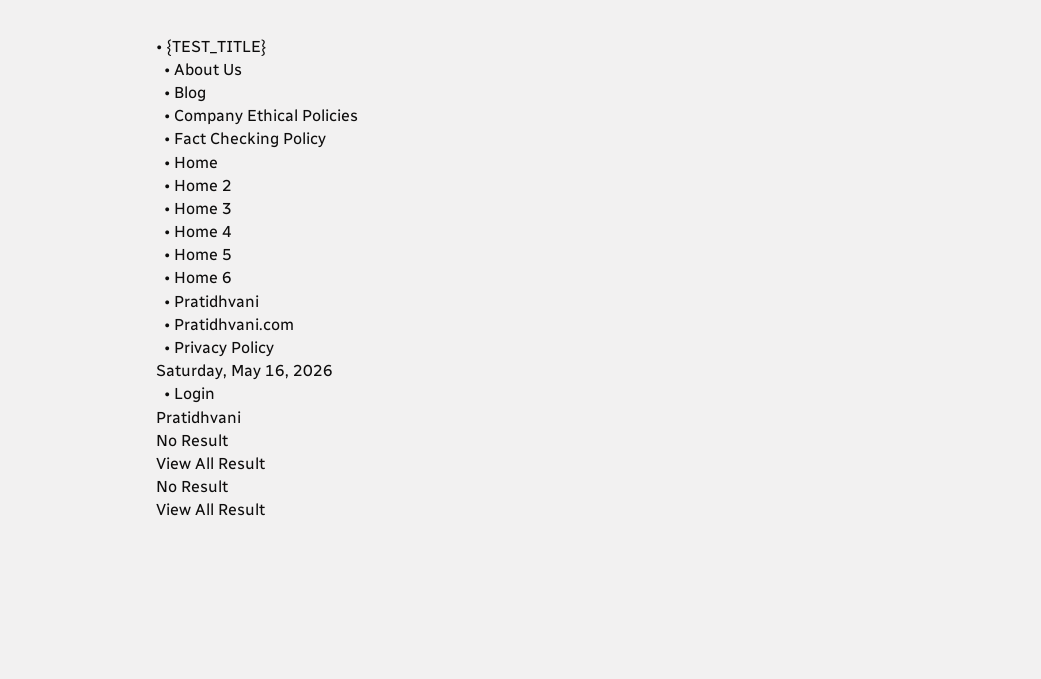• {TEST_TITLE}
  • About Us
  • Blog
  • Company Ethical Policies
  • Fact Checking Policy
  • Home
  • Home 2
  • Home 3
  • Home 4
  • Home 5
  • Home 6
  • Pratidhvani
  • Pratidhvani.com
  • Privacy Policy
Saturday, May 16, 2026
  • Login
Pratidhvani
No Result
View All Result
No Result
View All Result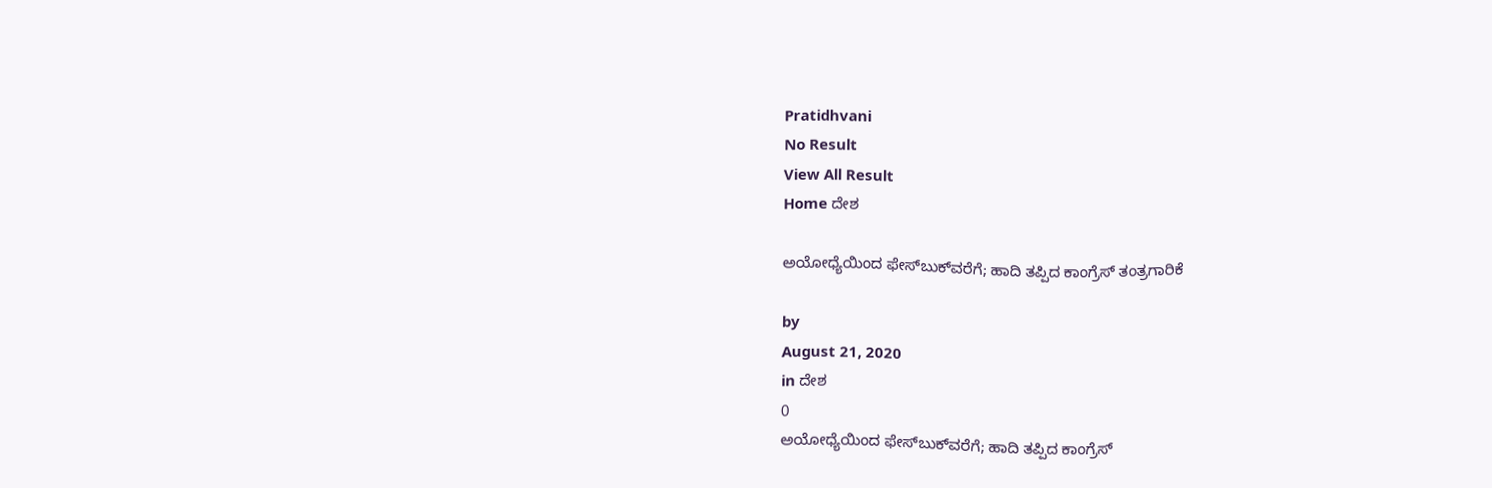Pratidhvani
No Result
View All Result
Home ದೇಶ

ಅಯೋಧ್ಯೆಯಿಂದ ಫೇಸ್‌ಬುಕ್‌ವರೆಗೆ; ಹಾದಿ ತಪ್ಪಿದ ಕಾಂಗ್ರೆಸ್ ತಂತ್ರಗಾರಿಕೆ

by
August 21, 2020
in ದೇಶ
0
ಅಯೋಧ್ಯೆಯಿಂದ ಫೇಸ್‌ಬುಕ್‌ವರೆಗೆ; ಹಾದಿ ತಪ್ಪಿದ ಕಾಂಗ್ರೆಸ್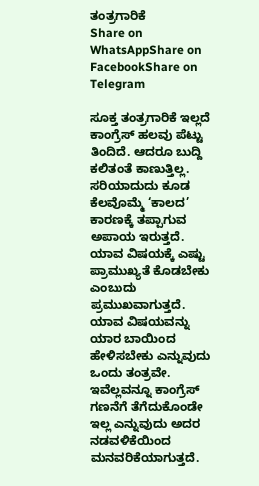ತಂತ್ರಗಾರಿಕೆ
Share on WhatsAppShare on FacebookShare on Telegram

ಸೂಕ್ತ ತಂತ್ರಗಾರಿಕೆ ಇಲ್ಲದೆ ಕಾಂಗ್ರೆಸ್ ಹಲವು ಪೆಟ್ಟು ತಿಂದಿದೆ. ಆದರೂ ಬುದ್ದಿ ಕಲಿತಂತೆ ಕಾಣುತ್ತಿಲ್ಲ. ಸರಿಯಾದುದು ಕೂಡ ಕೆಲವೊಮ್ಮೆ ‘ಕಾಲದ’ ಕಾರಣಕ್ಕೆ ತಪ್ಪಾಗುವ ಅಪಾಯ ಇರುತ್ತದೆ. ಯಾವ ವಿಷಯಕ್ಕೆ ಎಷ್ಟು ಪ್ರಾಮುಖ್ಯತೆ ಕೊಡಬೇಕು ಎಂಬುದು ಪ್ರಮುಖವಾಗುತ್ತದೆ. ಯಾವ ವಿಷಯವನ್ನು ಯಾರ ಬಾಯಿಂದ ಹೇಳಿಸಬೇಕು ಎನ್ನುವುದು ಒಂದು ತಂತ್ರವೇ. ಇವೆಲ್ಲವನ್ನೂ ಕಾಂಗ್ರೆಸ್ ಗಣನೆಗೆ ತೆಗೆದುಕೊಂಡೇ ಇಲ್ಲ ಎನ್ನುವುದು ಅದರ ನಡವಳಿಕೆಯಿಂದ ಮನವರಿಕೆಯಾಗುತ್ತದೆ.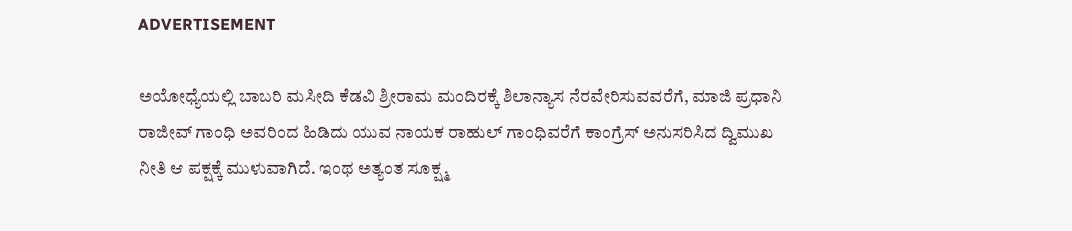ADVERTISEMENT

ಅಯೋಧ್ಯೆಯಲ್ಲಿ ಬಾಬರಿ ಮಸೀದಿ ಕೆಡವಿ ಶ್ರೀರಾಮ ಮಂದಿರಕ್ಕೆ ಶಿಲಾನ್ಯಾಸ ನೆರವೇರಿಸುವವರೆಗೆ, ಮಾಜಿ ಪ್ರಧಾನಿ ರಾಜೀವ್ ಗಾಂಧಿ ಅವರಿಂದ ಹಿಡಿದು ಯುವ ನಾಯಕ ರಾಹುಲ್ ಗಾಂಧಿವರೆಗೆ ಕಾಂಗ್ರೆಸ್ ಅನುಸರಿಸಿದ ದ್ವಿಮುಖ ನೀತಿ ಆ ಪಕ್ಷಕ್ಕೆ ಮುಳುವಾಗಿದೆ. ಇಂಥ ಅತ್ಯಂತ ಸೂಕ್ಷ್ಮ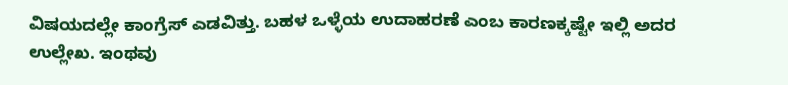ವಿಷಯದಲ್ಲೇ ಕಾಂಗ್ರೆಸ್ ಎಡವಿತ್ತು. ಬಹಳ ಒಳ್ಳೆಯ ಉದಾಹರಣೆ ಎಂಬ ಕಾರಣಕ್ಕಷ್ಟೇ ಇಲ್ಲಿ ಅದರ ಉಲ್ಲೇಖ. ಇಂಥವು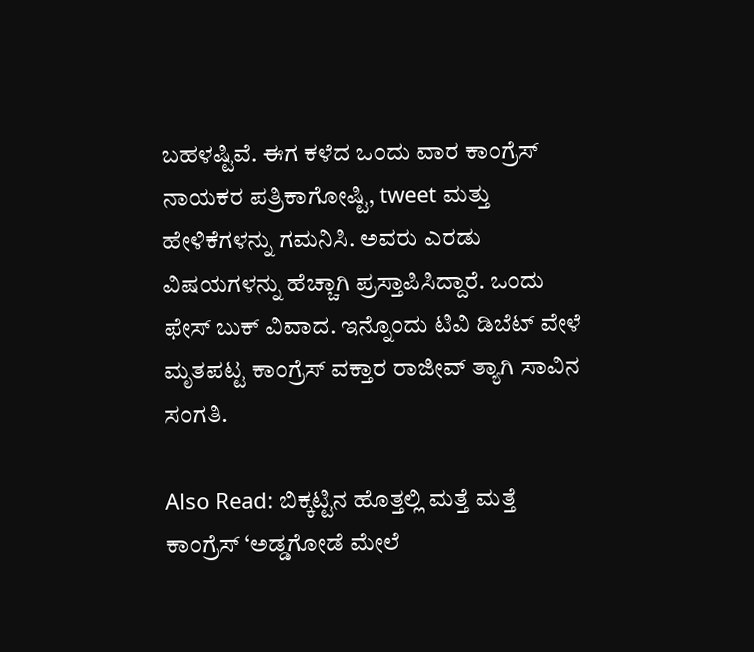ಬಹಳಷ್ಟಿವೆ. ಈಗ ಕಳೆದ ಒಂದು ವಾರ ಕಾಂಗ್ರೆಸ್ ನಾಯಕರ ಪತ್ರಿಕಾಗೋಷ್ಟಿ, tweet ಮತ್ತು ಹೇಳಿಕೆಗಳನ್ನು ಗಮನಿಸಿ. ಅವರು ಎರಡು ವಿಷಯಗಳನ್ನು ಹೆಚ್ಚಾಗಿ ಪ್ರಸ್ತಾಪಿಸಿದ್ದಾರೆ. ಒಂದು ಫೇಸ್ ಬುಕ್ ವಿವಾದ. ಇನ್ನೊಂದು ಟಿವಿ ಡಿಬೆಟ್ ವೇಳೆ ಮೃತಪಟ್ಟ ಕಾಂಗ್ರೆಸ್ ವಕ್ತಾರ ರಾಜೀವ್ ತ್ಯಾಗಿ ಸಾವಿನ ಸಂಗತಿ.

Also Read: ಬಿಕ್ಕಟ್ಟಿನ ಹೊತ್ತಲ್ಲಿ ಮತ್ತೆ ಮತ್ತೆ ಕಾಂಗ್ರೆಸ್ ‘ಅಡ್ಡಗೋಡೆ ಮೇಲೆ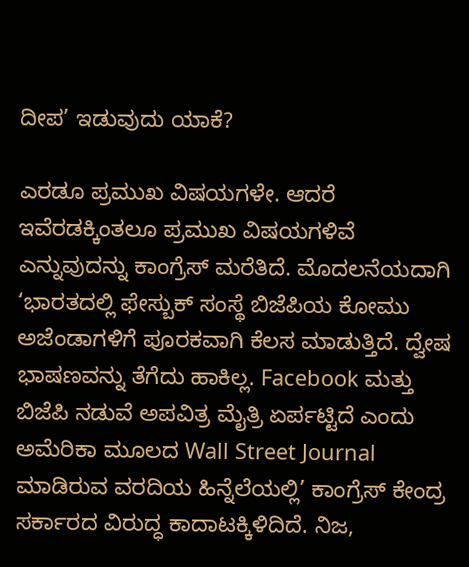ದೀಪ’ ಇಡುವುದು ಯಾಕೆ?

ಎರಡೂ ಪ್ರಮುಖ ವಿಷಯಗಳೇ. ಆದರೆ ಇವೆರಡಕ್ಕಿಂತಲೂ ಪ್ರಮುಖ ವಿಷಯಗಳಿವೆ ಎನ್ನುವುದನ್ನು ಕಾಂಗ್ರೆಸ್ ಮರೆತಿದೆ. ಮೊದಲನೆಯದಾಗಿ ‘ಭಾರತದಲ್ಲಿ ಫೇಸ್ಬುಕ್ ಸಂಸ್ಥೆ ಬಿಜೆಪಿಯ ಕೋಮು ಅಜೆಂಡಾಗಳಿಗೆ ಪೂರಕವಾಗಿ ಕೆಲಸ ಮಾಡುತ್ತಿದೆ. ದ್ವೇಷ ಭಾಷಣವನ್ನು ತೆಗೆದು ಹಾಕಿಲ್ಲ. Facebook ಮತ್ತು ಬಿಜೆಪಿ ನಡುವೆ ಅಪವಿತ್ರ ಮೈತ್ರಿ ಏರ್ಪಟ್ಟಿದೆ ಎಂದು ಅಮೆರಿಕಾ ಮೂಲದ Wall Street Journal ಮಾಡಿರುವ ವರದಿಯ ಹಿನ್ನೆಲೆಯಲ್ಲಿ’ ಕಾಂಗ್ರೆಸ್ ಕೇಂದ್ರ ಸರ್ಕಾರದ ವಿರುದ್ಧ ಕಾದಾಟಕ್ಕಿಳಿದಿದೆ. ನಿಜ,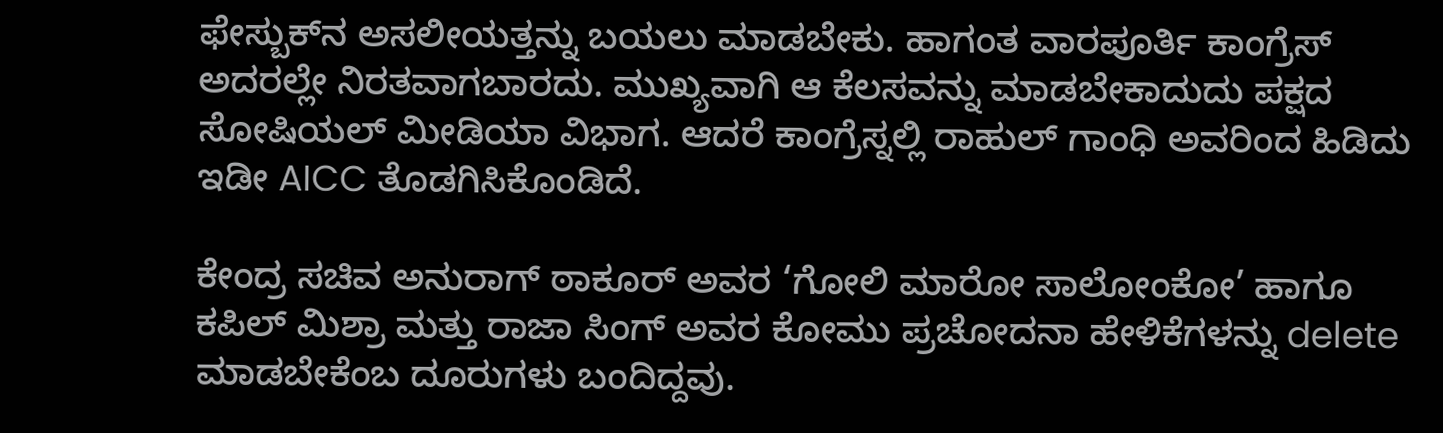ಫೇಸ್ಬುಕ್‌ನ ಅಸಲೀಯತ್ತನ್ನು ಬಯಲು ಮಾಡಬೇಕು. ಹಾಗಂತ ವಾರಪೂರ್ತಿ ಕಾಂಗ್ರೆಸ್ ಅದರಲ್ಲೇ ನಿರತವಾಗಬಾರದು. ಮುಖ್ಯವಾಗಿ ಆ ಕೆಲಸವನ್ನು ಮಾಡಬೇಕಾದುದು ಪಕ್ಷದ ಸೋಷಿಯಲ್ ಮೀಡಿಯಾ ವಿಭಾಗ. ಆದರೆ ಕಾಂಗ್ರೆಸ್ನಲ್ಲಿ ರಾಹುಲ್ ಗಾಂಧಿ ಅವರಿಂದ ಹಿಡಿದು ಇಡೀ AICC ತೊಡಗಿಸಿಕೊಂಡಿದೆ.

ಕೇಂದ್ರ ಸಚಿವ ಅನುರಾಗ್ ಠಾಕೂರ್ ಅವರ ‘ಗೋಲಿ ಮಾರೋ ಸಾಲೋಂಕೋ’ ಹಾಗೂ ಕಪಿಲ್ ಮಿಶ್ರಾ ಮತ್ತು ರಾಜಾ ಸಿಂಗ್ ಅವರ ಕೋಮು ಪ್ರಚೋದನಾ ಹೇಳಿಕೆಗಳನ್ನು delete ಮಾಡಬೇಕೆಂಬ ದೂರುಗಳು ಬಂದಿದ್ದವು.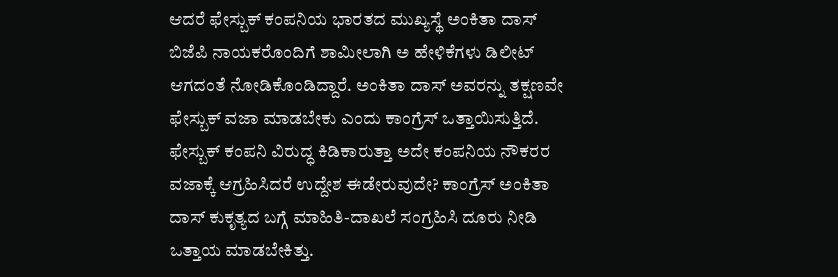ಆದರೆ ಫೇಸ್ಬುಕ್ ಕಂಪನಿಯ ಭಾರತದ ಮುಖ್ಯಸ್ಥೆ ಅಂಕಿತಾ ದಾಸ್ ಬಿಜೆಪಿ ನಾಯಕರೊಂದಿಗೆ ಶಾಮೀಲಾಗಿ ಅ ಹೇಳಿಕೆಗಳು ಡಿಲೀಟ್ ಆಗದಂತೆ ನೋಡಿಕೊಂಡಿದ್ದಾರೆ. ಅಂಕಿತಾ ದಾಸ್ ಅವರನ್ನು ತಕ್ಷಣವೇ ಫೇಸ್ಬುಕ್ ವಜಾ ಮಾಡಬೇಕು ಎಂದು ಕಾಂಗ್ರೆಸ್ ಒತ್ತಾಯಿಸುತ್ತಿದೆ. ಫೇಸ್ಬುಕ್ ಕಂಪನಿ ವಿರುದ್ಧ ಕಿಡಿಕಾರುತ್ತಾ ಅದೇ ಕಂಪನಿಯ ನೌಕರರ ವಜಾಕ್ಕೆ ಆಗ್ರಹಿಸಿದರೆ ಉದ್ದೇಶ ಈಡೇರುವುದೇ? ಕಾಂಗ್ರೆಸ್ ಅಂಕಿತಾ ದಾಸ್ ಕುಕೃತ್ಯದ ಬಗ್ಗೆ ಮಾಹಿತಿ-ದಾಖಲೆ ಸಂಗ್ರಹಿಸಿ ದೂರು ನೀಡಿ ಒತ್ತಾಯ ಮಾಡಬೇಕಿತ್ತು.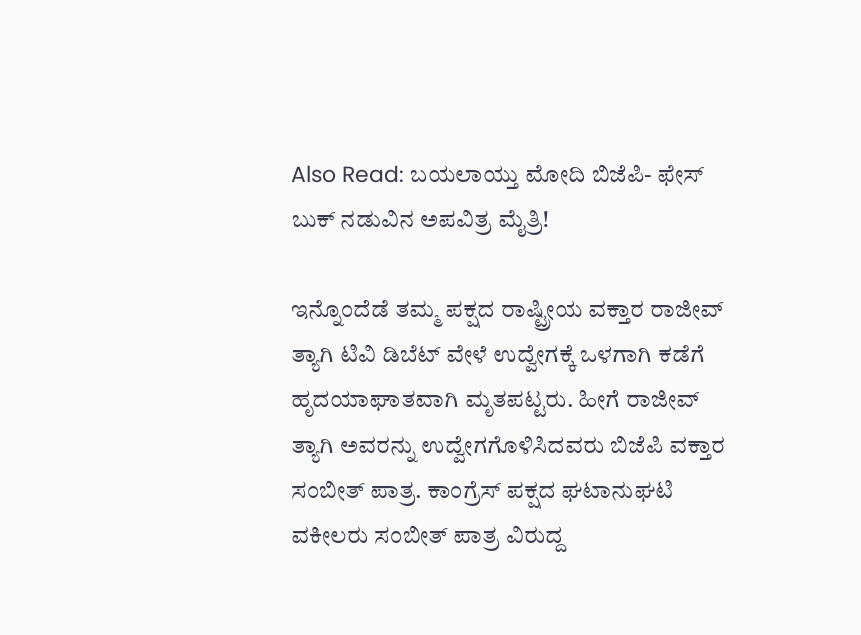Also Read: ಬಯಲಾಯ್ತು ಮೋದಿ ಬಿಜೆಪಿ- ಫೇಸ್ ಬುಕ್ ನಡುವಿನ ಅಪವಿತ್ರ ಮೈತ್ರಿ!

ಇನ್ನೊಂದೆಡೆ ತಮ್ಮ ಪಕ್ಷದ ರಾಷ್ಟ್ರೀಯ ವಕ್ತಾರ ರಾಜೀವ್ ತ್ಯಾಗಿ ಟಿವಿ ಡಿಬೆಟ್ ವೇಳೆ ಉದ್ವೇಗಕ್ಕೆ ಒಳಗಾಗಿ ಕಡೆಗೆ ಹೃದಯಾಘಾತವಾಗಿ ಮೃತಪಟ್ಟರು. ಹೀಗೆ ರಾಜೀವ್ ತ್ಯಾಗಿ ಅವರನ್ನು ಉದ್ವೇಗಗೊಳಿಸಿದವರು ಬಿಜೆಪಿ ವಕ್ತಾರ ಸಂಬೀತ್ ಪಾತ್ರ. ಕಾಂಗ್ರೆಸ್ ಪಕ್ಷದ ಘಟಾನುಘಟಿ ವಕೀಲರು ಸಂಬೀತ್ ಪಾತ್ರ ವಿರುದ್ದ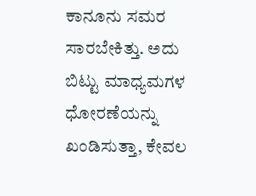ಕಾನೂನು ಸಮರ ಸಾರಬೇಕಿತ್ತು. ಅದು ಬಿಟ್ಟು ಮಾಧ್ಯಮಗಳ ಧೋರಣೆಯನ್ನು ಖಂಡಿಸುತ್ತಾ, ಕೇವಲ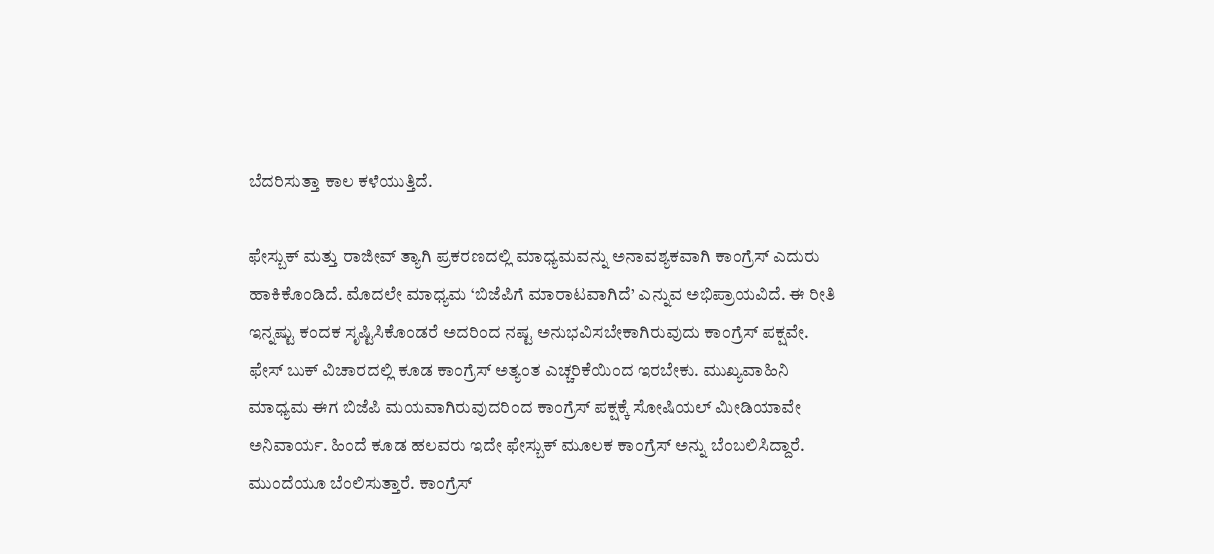ಬೆದರಿಸುತ್ತಾ ಕಾಲ ಕಳೆಯುತ್ತಿದೆ.

ಫೇಸ್ಬುಕ್ ಮತ್ತು ರಾಜೀವ್ ತ್ಯಾಗಿ ಪ್ರಕರಣದಲ್ಲಿ ಮಾಧ್ಯಮವನ್ನು ಅನಾವಶ್ಯಕವಾಗಿ ಕಾಂಗ್ರೆಸ್ ಎದುರು ಹಾಕಿಕೊಂಡಿದೆ. ಮೊದಲೇ ಮಾಧ್ಯಮ ‘ಬಿಜೆಪಿಗೆ ಮಾರಾಟವಾಗಿದೆ’ ಎನ್ನುವ ಅಭಿಪ್ರಾಯವಿದೆ. ಈ ರೀತಿ ಇನ್ನಷ್ಟು ಕಂದಕ ಸೃಷ್ಟಿಸಿಕೊಂಡರೆ ಅದರಿಂದ ನಷ್ಟ ಅನುಭವಿಸಬೇಕಾಗಿರುವುದು ಕಾಂಗ್ರೆಸ್ ಪಕ್ಷವೇ. ಫೇಸ್ ಬುಕ್ ವಿಚಾರದಲ್ಲಿ ಕೂಡ ಕಾಂಗ್ರೆಸ್ ಅತ್ಯಂತ ಎಚ್ಚರಿಕೆಯಿಂದ ಇರಬೇಕು. ಮುಖ್ಯವಾಹಿನಿ ಮಾಧ್ಯಮ ಈಗ ಬಿಜೆಪಿ ಮಯವಾಗಿರುವುದರಿಂದ ಕಾಂಗ್ರೆಸ್ ಪಕ್ಷಕ್ಕೆ ಸೋಷಿಯಲ್ ಮೀಡಿಯಾವೇ ಅನಿವಾರ್ಯ. ಹಿಂದೆ ಕೂಡ ಹಲವರು ಇದೇ ಫೇಸ್ಬುಕ್ ಮೂಲಕ ಕಾಂಗ್ರೆಸ್ ಅನ್ನು ಬೆಂಬಲಿಸಿದ್ದಾರೆ. ಮುಂದೆಯೂ ಬೆಂಲಿಸುತ್ತಾರೆ. ಕಾಂಗ್ರೆಸ್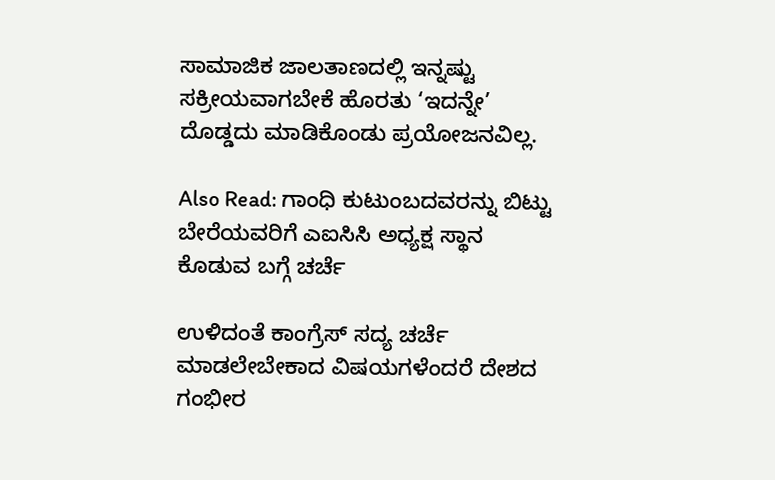ಸಾಮಾಜಿಕ ಜಾಲತಾಣದಲ್ಲಿ ಇನ್ನಷ್ಟು ಸಕ್ರೀಯವಾಗಬೇಕೆ ಹೊರತು ‘ಇದನ್ನೇ’ ದೊಡ್ಡದು ಮಾಡಿಕೊಂಡು ಪ್ರಯೋಜನವಿಲ್ಲ.

Also Read: ಗಾಂಧಿ ಕುಟುಂಬದವರನ್ನು ಬಿಟ್ಟು ಬೇರೆಯವರಿಗೆ ಎಐಸಿಸಿ ಅಧ್ಯಕ್ಷ ಸ್ಥಾನ ಕೊಡುವ ಬಗ್ಗೆ ಚರ್ಚೆ

ಉಳಿದಂತೆ ಕಾಂಗ್ರೆಸ್ ಸದ್ಯ ಚರ್ಚೆ ಮಾಡಲೇಬೇಕಾದ ವಿಷಯಗಳೆಂದರೆ ದೇಶದ ಗಂಭೀರ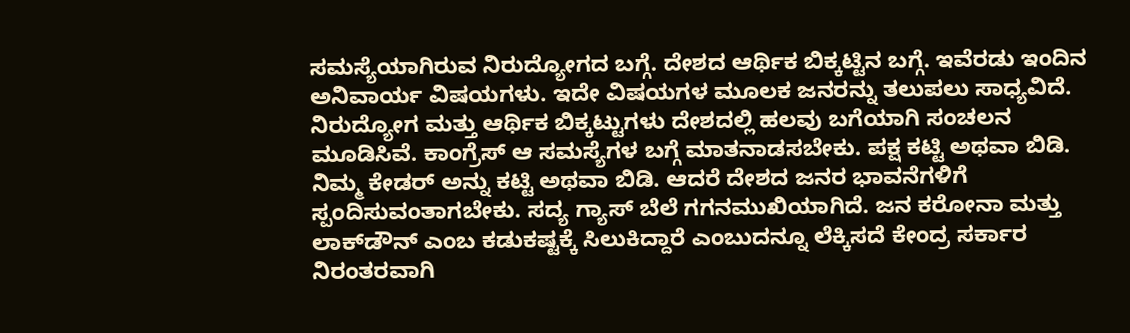ಸಮಸ್ಯೆಯಾಗಿರುವ ನಿರುದ್ಯೋಗದ ಬಗ್ಗೆ. ದೇಶದ ಆರ್ಥಿಕ ಬಿಕ್ಕಟ್ಟಿನ ಬಗ್ಗೆ. ಇವೆರಡು ಇಂದಿನ ಅನಿವಾರ್ಯ ವಿಷಯಗಳು. ಇದೇ ವಿಷಯಗಳ ಮೂಲಕ ಜನರನ್ನು ತಲುಪಲು ಸಾಧ್ಯವಿದೆ. ನಿರುದ್ಯೋಗ ಮತ್ತು ಆರ್ಥಿಕ ಬಿಕ್ಕಟ್ಟುಗಳು ದೇಶದಲ್ಲಿ ಹಲವು ಬಗೆಯಾಗಿ ಸಂಚಲನ ಮೂಡಿಸಿವೆ. ಕಾಂಗ್ರೆಸ್ ಆ ಸಮಸ್ಯೆಗಳ ಬಗ್ಗೆ ಮಾತನಾಡಸಬೇಕು. ಪಕ್ಷ ಕಟ್ಟಿ ಅಥವಾ ಬಿಡಿ. ನಿಮ್ಮ ಕೇಡರ್ ಅನ್ನು ಕಟ್ಟಿ ಅಥವಾ ಬಿಡಿ. ಆದರೆ ದೇಶದ ಜನರ ಭಾವನೆಗಳಿಗೆ ಸ್ಪಂದಿಸುವಂತಾಗಬೇಕು. ಸದ್ಯ ಗ್ಯಾಸ್ ಬೆಲೆ ಗಗನಮುಖಿಯಾಗಿದೆ. ಜನ ಕರೋನಾ ಮತ್ತು ಲಾಕ್‌ಡೌನ್ ಎಂಬ ಕಡುಕಷ್ಟಕ್ಕೆ ಸಿಲುಕಿದ್ದಾರೆ ಎಂಬುದನ್ನೂ ಲೆಕ್ಕಿಸದೆ ಕೇಂದ್ರ ಸರ್ಕಾರ ನಿರಂತರವಾಗಿ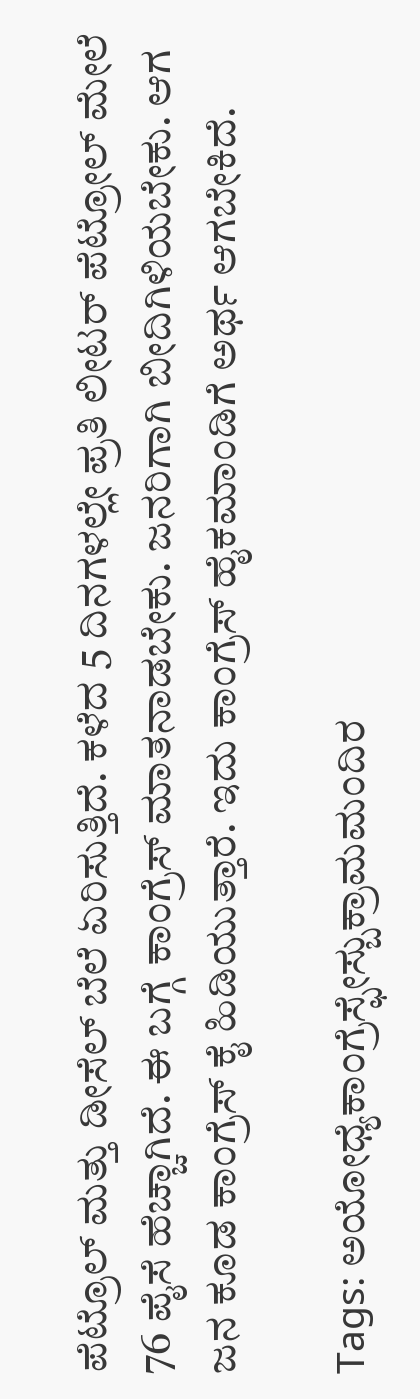ಪೆಟ್ರೊಲ್ ಮತ್ತು ಡೀಸೆಲ್ ಬೆಲೆ ಏರಿಸುತ್ತಿದೆ. ಕಳೆದ 5 ದಿನಗಳಲ್ಲೇ ಪ್ರತಿ ಲೀಟರ್ ಪೆಟ್ರೋಲ್ ಮೇಲೆ 76 ಪೈಸೆ ಹೆಚ್ಚಾಗಿದೆ. ಈ ಬಗ್ಗೆ ಕಾಂಗ್ರೆಸ್ ಮಾತನಾಡಬೇಕು. ಜನರಿಗಾಗಿ ಬೀದಿಗಿಳಿಯಬೇಕು. ಆಗ ಜನ ಕೂಡ ಕಾಂಗ್ರೆಸ್ ಕೈ ಹಿಡಿಯುತ್ತಾರೆ. ಇದು ಕಾಂಗ್ರೆಸ್ ಹೈಕಮಾಂಡಿಗೆ ಅರ್ಥ ಆಗಬೇಕಿದೆ.

Tags: ಅಯೋಧ್ಯೆಕಾಂಗ್ರೆಸ್ಫೇಸ್ಬುಕ್ರಾಮಮಂದಿರ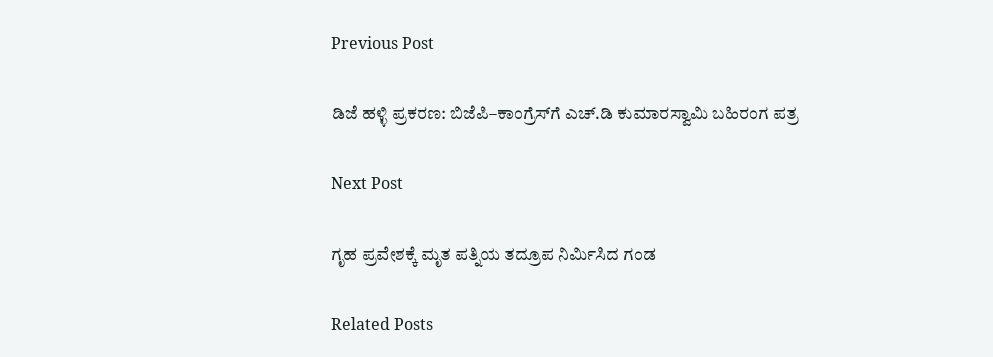Previous Post

ಡಿಜೆ ಹಳ್ಳಿ ಪ್ರಕರಣ: ಬಿಜೆಪಿ–ಕಾಂಗ್ರೆಸ್‌ಗೆ ಎಚ್.ಡಿ ಕುಮಾರಸ್ವಾಮಿ ಬಹಿರಂಗ ಪತ್ರ

Next Post

ಗೃಹ ಪ್ರವೇಶಕ್ಕೆ ಮೃತ ಪತ್ನಿಯ ತದ್ರೂಪ ನಿರ್ಮಿಸಿದ ಗಂಡ

Related Posts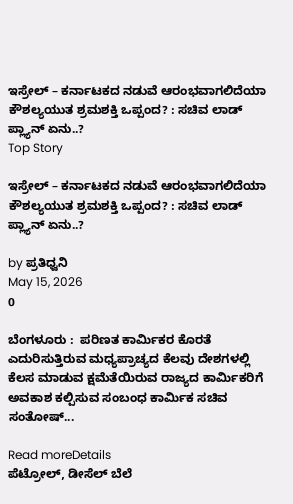ಇಸ್ರೇಲ್ – ಕರ್ನಾಟಕದ ನಡುವೆ ಆರಂಭವಾಗಲಿದೆಯಾ ಕೌಶಲ್ಯಯುತ ಶ್ರಮಶಕ್ತಿ ಒಪ್ಪಂದ? : ಸಚಿವ ಲಾಡ್‌ ಪ್ಲ್ಯಾನ್‌ ಏನು..?
Top Story

ಇಸ್ರೇಲ್ – ಕರ್ನಾಟಕದ ನಡುವೆ ಆರಂಭವಾಗಲಿದೆಯಾ ಕೌಶಲ್ಯಯುತ ಶ್ರಮಶಕ್ತಿ ಒಪ್ಪಂದ? : ಸಚಿವ ಲಾಡ್‌ ಪ್ಲ್ಯಾನ್‌ ಏನು..?

by ಪ್ರತಿಧ್ವನಿ
May 15, 2026
0

ಬೆಂಗಳೂರು :  ಪರಿಣತ ಕಾರ್ಮಿಕರ ಕೊರತೆ ಎದುರಿಸುತ್ತಿರುವ ಮಧ್ಯಪ್ರಾಚ್ಯದ ಕೆಲವು ದೇಶಗಳಲ್ಲಿ ಕೆಲಸ ಮಾಡುವ ಕ್ಷಮೆತೆಯಿರುವ ರಾಜ್ಯದ ಕಾರ್ಮಿಕರಿಗೆ ಅವಕಾಶ ಕಲ್ಪಿಸುವ ಸಂಬಂಧ ಕಾರ್ಮಿಕ ಸಚಿವ ಸಂತೋಷ್‌...

Read moreDetails
ಪೆಟ್ರೋಲ್‌, ಡೀಸೆಲ್‌ ಬೆಲೆ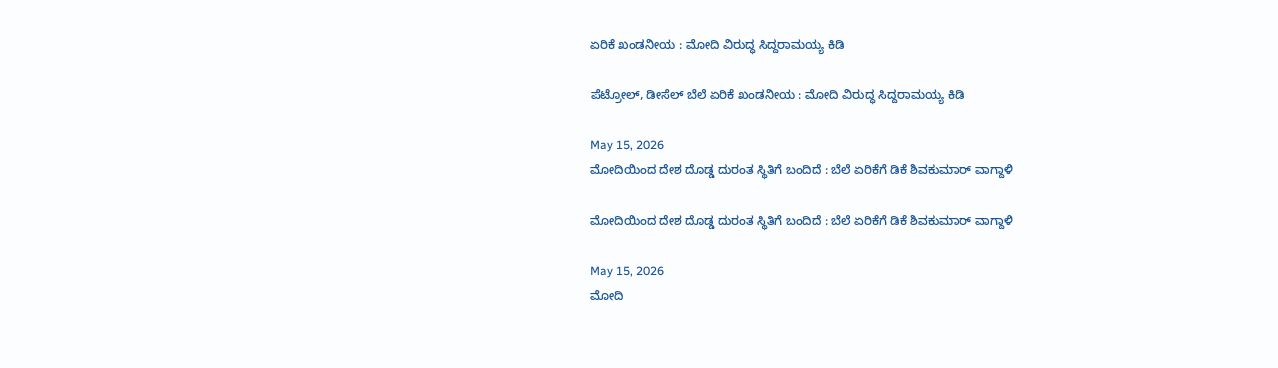ಏರಿಕೆ ಖಂಡನೀಯ : ಮೋದಿ ವಿರುದ್ಧ ಸಿದ್ದರಾಮಯ್ಯ ಕಿಡಿ

ಪೆಟ್ರೋಲ್‌, ಡೀಸೆಲ್‌ ಬೆಲೆ ಏರಿಕೆ ಖಂಡನೀಯ : ಮೋದಿ ವಿರುದ್ಧ ಸಿದ್ದರಾಮಯ್ಯ ಕಿಡಿ

May 15, 2026
ಮೋದಿಯಿಂದ ದೇಶ ದೊಡ್ಡ ದುರಂತ ಸ್ಥಿತಿಗೆ ಬಂದಿದೆ : ಬೆಲೆ ಏರಿಕೆಗೆ ಡಿಕೆ ಶಿವಕುಮಾರ್‌ ವಾಗ್ದಾಳಿ

ಮೋದಿಯಿಂದ ದೇಶ ದೊಡ್ಡ ದುರಂತ ಸ್ಥಿತಿಗೆ ಬಂದಿದೆ : ಬೆಲೆ ಏರಿಕೆಗೆ ಡಿಕೆ ಶಿವಕುಮಾರ್‌ ವಾಗ್ದಾಳಿ

May 15, 2026
ಮೋದಿ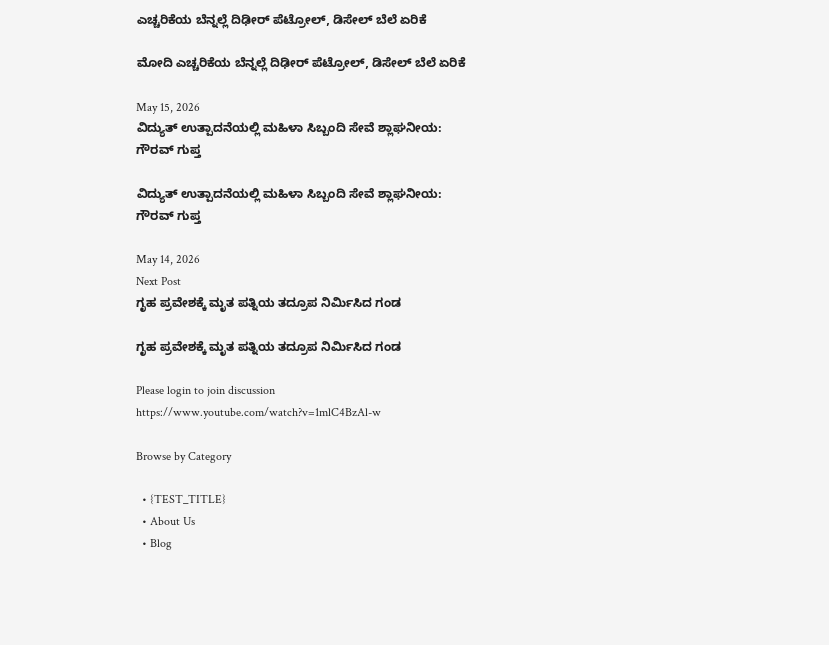ಎಚ್ಚರಿಕೆಯ ಬೆನ್ನಲ್ಲೆ ದಿಢೀರ್‌ ಪೆಟ್ರೋಲ್‌, ಡಿಸೇಲ್‌ ಬೆಲೆ ಏರಿಕೆ

ಮೋದಿ ಎಚ್ಚರಿಕೆಯ ಬೆನ್ನಲ್ಲೆ ದಿಢೀರ್‌ ಪೆಟ್ರೋಲ್‌, ಡಿಸೇಲ್‌ ಬೆಲೆ ಏರಿಕೆ

May 15, 2026
ವಿದ್ಯುತ್ ಉತ್ಪಾದನೆಯಲ್ಲಿ ಮಹಿಳಾ ಸಿಬ್ಬಂದಿ ಸೇವೆ ಶ್ಲಾಘನೀಯ: ಗೌರವ್ ಗುಪ್ತ

ವಿದ್ಯುತ್ ಉತ್ಪಾದನೆಯಲ್ಲಿ ಮಹಿಳಾ ಸಿಬ್ಬಂದಿ ಸೇವೆ ಶ್ಲಾಘನೀಯ: ಗೌರವ್ ಗುಪ್ತ

May 14, 2026
Next Post
ಗೃಹ ಪ್ರವೇಶಕ್ಕೆ ಮೃತ ಪತ್ನಿಯ ತದ್ರೂಪ ನಿರ್ಮಿಸಿದ ಗಂಡ

ಗೃಹ ಪ್ರವೇಶಕ್ಕೆ ಮೃತ ಪತ್ನಿಯ ತದ್ರೂಪ ನಿರ್ಮಿಸಿದ ಗಂಡ

Please login to join discussion
https://www.youtube.com/watch?v=1mlC4BzAl-w

Browse by Category

  • {TEST_TITLE}
  • About Us
  • Blog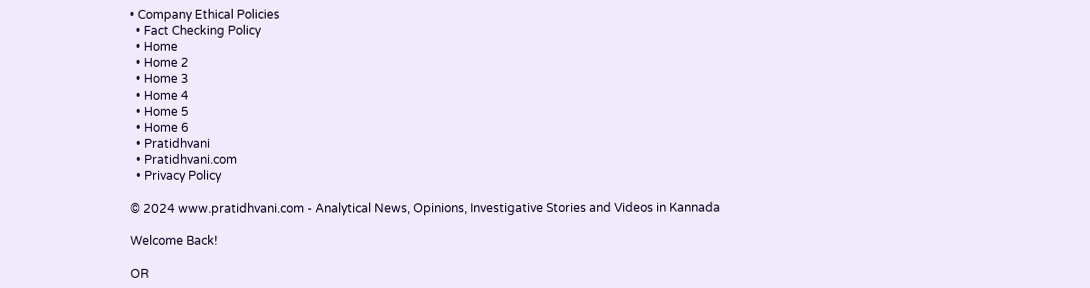• Company Ethical Policies
  • Fact Checking Policy
  • Home
  • Home 2
  • Home 3
  • Home 4
  • Home 5
  • Home 6
  • Pratidhvani
  • Pratidhvani.com
  • Privacy Policy

© 2024 www.pratidhvani.com - Analytical News, Opinions, Investigative Stories and Videos in Kannada

Welcome Back!

OR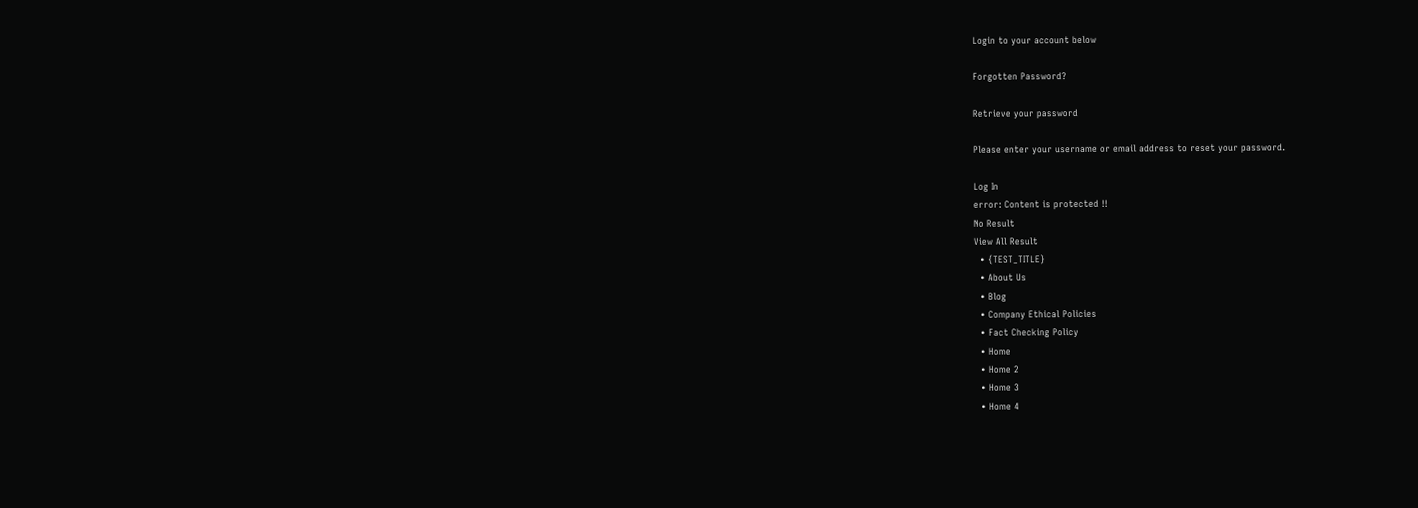Login to your account below

Forgotten Password?

Retrieve your password

Please enter your username or email address to reset your password.

Log In
error: Content is protected !!
No Result
View All Result
  • {TEST_TITLE}
  • About Us
  • Blog
  • Company Ethical Policies
  • Fact Checking Policy
  • Home
  • Home 2
  • Home 3
  • Home 4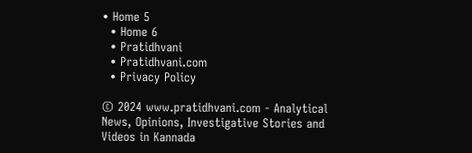• Home 5
  • Home 6
  • Pratidhvani
  • Pratidhvani.com
  • Privacy Policy

© 2024 www.pratidhvani.com - Analytical News, Opinions, Investigative Stories and Videos in Kannada